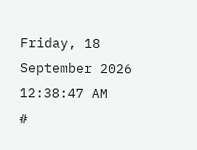Friday, 18 September 2026 12:38:47 AM
#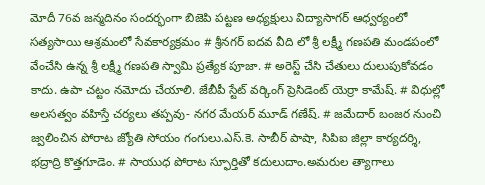మోదీ 76వ జన్మదినం సందర్భంగా బిజెపి పట్టణ అధ్యక్షులు విద్యాసాగర్ ఆధ్వర్యంలో సత్యసాయి ఆశ్రమంలో సేవకార్యక్రమం # శ్రీనగర్ ఐదవ వీది లో శ్రీ లక్ష్మీ గణపతి మండపంలో వేంచేసి ఉన్న శ్రీ లక్ష్మీ గణపతి స్వామి ప్రత్యేక పూజా. # అరెస్ట్ చేసి చేతులు దులుపుకోవడం కాదు. ఉపా చట్టం నమోదు చేయాలి. జేబీపీ స్టేట్ వర్కింగ్ ప్రెసిడెంట్ యెర్రా కామేష్. # విధుల్లో అలసత్వం వహిస్తే చర్యలు తప్పవు- నగర మేయర్ మూడ్ గణేష్. # జమేదార్ బంజర నుంచి జ్వలించిన పోరాట జ్యోతి సోయం గంగులు.ఎస్.కె. సాబీర్ పాషా, సిపిఐ జిల్లా కార్యదర్శి, భద్రాద్రి కొత్తగూడెం. # సాయుధ పోరాట స్ఫూర్తితో కదులుదాం.అమరుల త్యాగాలు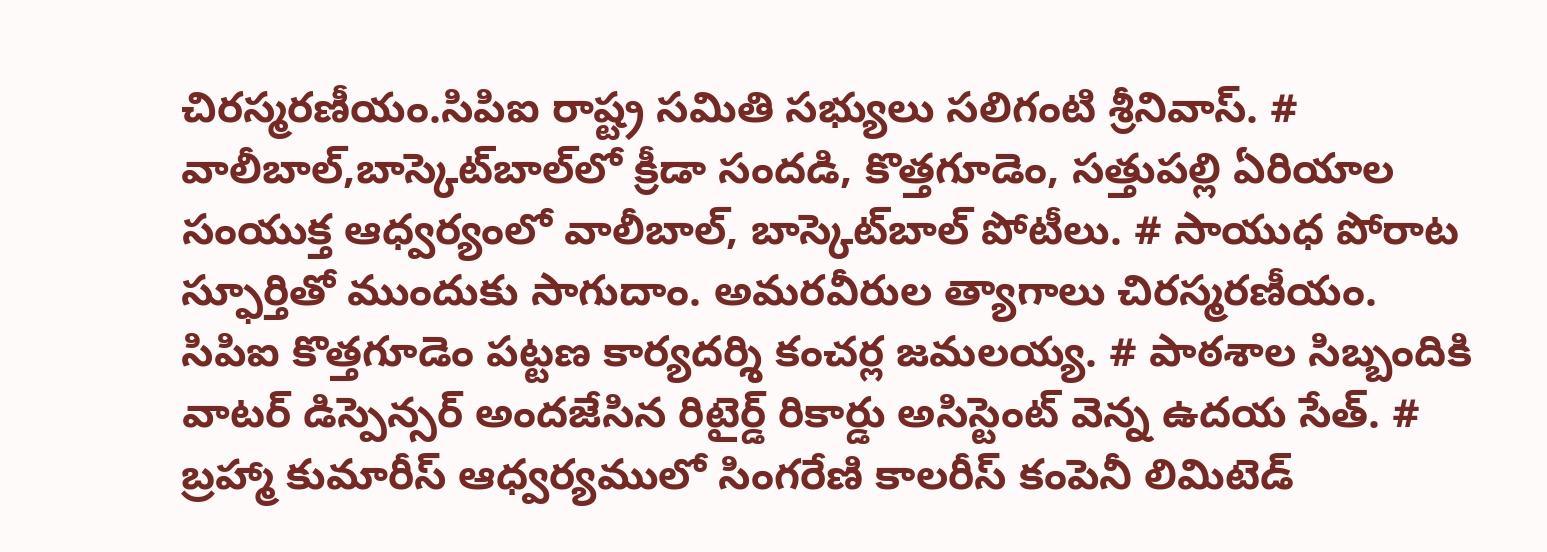చిరస్మరణీయం.సిపిఐ రాష్ట్ర సమితి సభ్యులు సలిగంటి శ్రీనివాస్. # వాలీబాల్‌,బాస్కెట్‌బాల్‌లో క్రీడా సందడి, కొత్తగూడెం, సత్తుపల్లి ఏరియాల సంయుక్త ఆధ్వర్యంలో వాలీబాల్, బాస్కెట్‌బాల్ పోటీలు. # సాయుధ పోరాట స్ఫూర్తితో ముందుకు సాగుదాం. అమరవీరుల త్యాగాలు చిరస్మరణీయం. సిపిఐ కొత్తగూడెం పట్టణ కార్యదర్శి కంచర్ల జమలయ్య. # పాఠశాల సిబ్బందికి వాటర్ డిస్పెన్సర్ అందజేసిన రిటైర్డ్ రికార్డు అసిస్టెంట్ వెన్న ఉదయ సేత్. # బ్రహ్మా కుమారీస్ ఆధ్వర్యములో సింగరేణి కాలరీస్ కంపెనీ లిమిటెడ్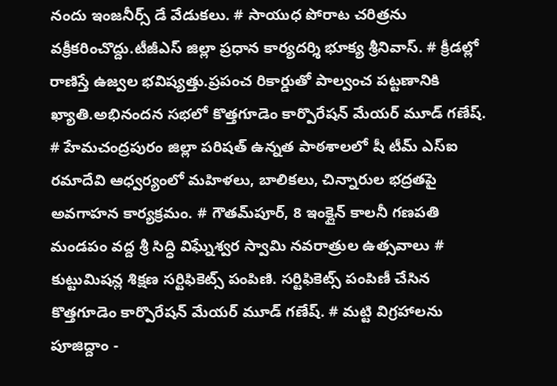నందు ఇంజనీర్స్ డే వేడుకలు. # సాయుధ పోరాట చరిత్రను వక్రీకరించొద్దు.టీజీఎస్ జిల్లా ప్రధాన కార్యదర్శి భూక్య శ్రీనివాస్. # క్రీడల్లో రాణిస్తే ఉజ్వల భవిష్యత్తు.ప్రపంచ రికార్డుతో పాల్వంచ పట్టణానికి ఖ్యాతి.అభినందన సభలో కొత్తగూడెం కార్పొరేషన్ మేయర్ మూడ్ గణేష్. # హేమచంద్రపురం జిల్లా పరిషత్ ఉన్నత పాఠశాలలో షీ టీమ్‌ ఎస్‌ఐ రమాదేవి ఆధ్వర్యంలో మహిళలు, బాలికలు, చిన్నారుల భద్రతపై అవగాహన కార్యక్రమం. # గౌతమ్‌పూర్, 8 ఇంక్లైన్ కాలనీ గణపతి మండపం వద్ద శ్రీ సిద్ధి విఘ్నేశ్వర స్వామి నవరాత్రుల ఉత్సవాలు # కుట్టుమిషన్ల శిక్షణ సర్టిఫికెట్స్ పంపిణి. సర్టిఫికెట్స్ పంపిణీ చేసిన కొత్తగూడెం కార్పొరేషన్ మేయర్ మూడ్ గణేష్. # మట్టి విగ్రహాలను పూజిద్దాం -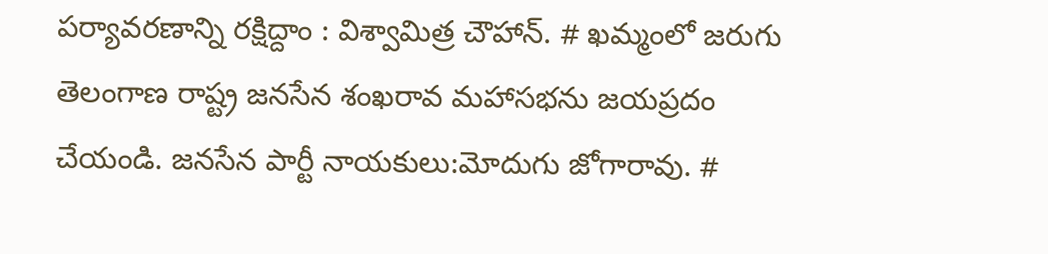పర్యావరణాన్ని రక్షిద్దాం : విశ్వామిత్ర చౌహాన్. # ఖమ్మంలో జరుగు తెలంగాణ రాష్ట్ర జనసేన శంఖరావ మహాసభను జయప్రదం చేయండి. జనసేన పార్టీ నాయకులు:మోదుగు జోగారావు. #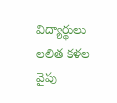విద్యార్థులు లలిత కళల వైపు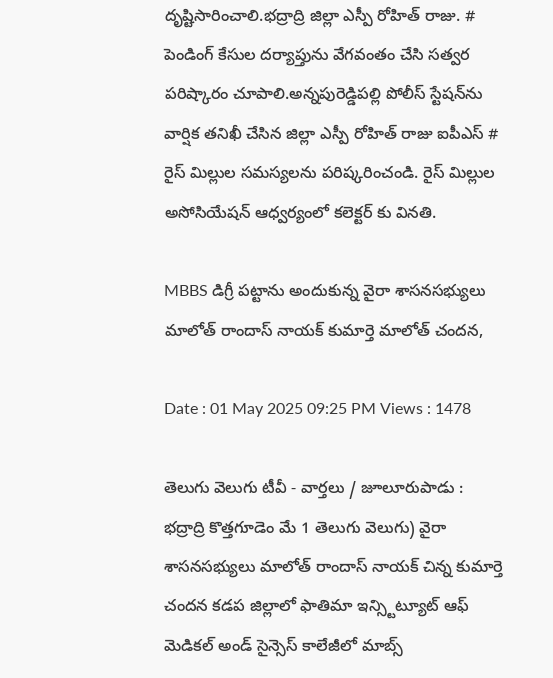దృష్టిసారించాలి.భద్రాద్రి జిల్లా ఎస్పీ రోహిత్ రాజు. # పెండింగ్ కేసుల దర్యాప్తును వేగవంతం చేసి సత్వర పరిష్కారం చూపాలి.అన్నపురెడ్డిపల్లి పోలీస్ స్టేషన్‌ను వార్షిక తనిఖీ చేసిన జిల్లా ఎస్పీ రోహిత్ రాజు ఐపీఎస్ # రైస్ మిల్లుల సమస్యలను పరిష్కరించండి. రైస్ మిల్లుల అసోసియేషన్ ఆధ్వర్యంలో కలెక్టర్ కు వినతి.

MBBS డిగ్రీ పట్టాను అందుకున్న వైరా శాసనసభ్యులు మాలోత్ రాందాస్ నాయక్ కుమార్తె మాలోత్ చందన,

Date : 01 May 2025 09:25 PM Views : 1478

తెలుగు వెలుగు టీవీ - వార్తలు / జూలూరుపాడు : భద్రాద్రి కొత్తగూడెం మే 1 తెలుగు వెలుగు) వైరా శాసనసభ్యులు మాలోత్ రాందాస్ నాయక్ చిన్న కుమార్తె చందన కడప జిల్లాలో ఫాతిమా ఇన్స్టిట్యూట్ ఆఫ్ మెడికల్ అండ్ సైన్సెస్ కాలేజీలో మాబ్స్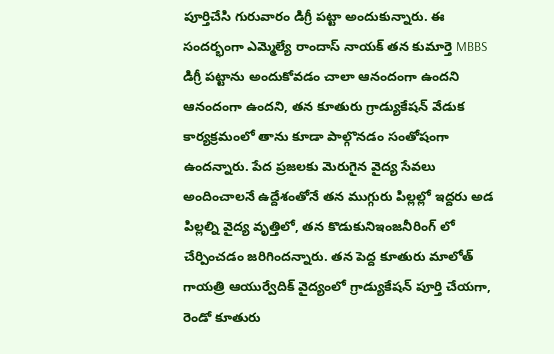పూర్తిచేసి గురువారం డిగ్రీ పట్టా అందుకున్నారు. ఈ సందర్భంగా ఎమ్మెల్యే రాందాస్ నాయక్ తన కుమార్తె MBBS డిగ్రీ పట్టాను అందుకోవడం చాలా ఆనందంగా ఉందని ఆనందంగా ఉందని, తన కూతురు గ్రాడ్యుకేషన్ వేడుక కార్యక్రమంలో తాను కూడా పాల్గొనడం సంతోషంగా ఉందన్నారు. పేద ప్రజలకు మెరుగైన వైద్య సేవలు అందించాలనే ఉద్దేశంతోనే తన ముగ్గురు పిల్లల్లో ఇద్దరు అడ పిల్లల్ని వైద్య వృత్తిలో, తన కొడుకునిఇంజనీరింగ్ లో చేర్పించడం జరిగిందన్నారు. తన పెద్ద కూతురు మాలోత్ గాయత్రి ఆయుర్వేదిక్ వైద్యంలో గ్రాడ్యుకేషన్ పూర్తి చేయగా, రెండో కూతురు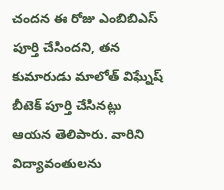చందన ఈ రోజు ఎంబిబిఎస్ పూర్తి చేసిందని, తన కుమారుడు మాలోత్ విఘ్నేష్ బీటెక్ పూర్తి చేసినట్లు ఆయన తెలిపారు. వారిని విద్యావంతులను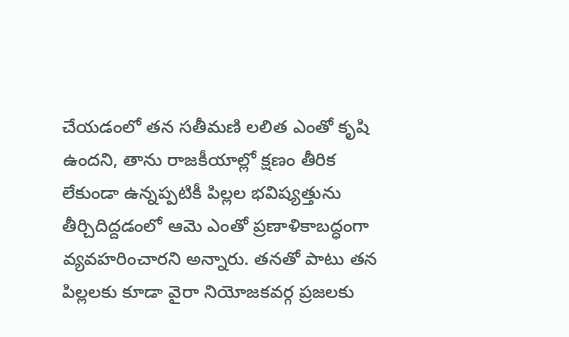చేయడంలో తన సతీమణి లలిత ఎంతో కృషి ఉందని, తాను రాజకీయాల్లో క్షణం తీరిక లేకుండా ఉన్నప్పటికీ పిల్లల భవిష్యత్తును తీర్చిదిద్దడంలో ఆమె ఎంతో ప్రణాళికాబద్ధంగా వ్యవహరించారని అన్నారు. తనతో పాటు తన పిల్లలకు కూడా వైరా నియోజకవర్గ ప్రజలకు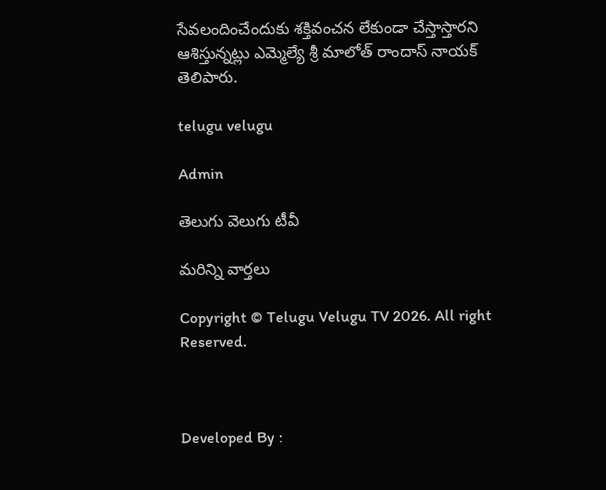సేవలందించేందుకు శక్తివంచన లేకుండా చేస్తాస్తారని ఆశిస్తున్నట్లు ఎమ్మెల్యే శ్రీ మాలోత్ రాందాస్ నాయక్ తెలిపారు.

telugu velugu

Admin

తెలుగు వెలుగు టీవీ

మరిన్ని వార్తలు

Copyright © Telugu Velugu TV 2026. All right Reserved.



Developed By :